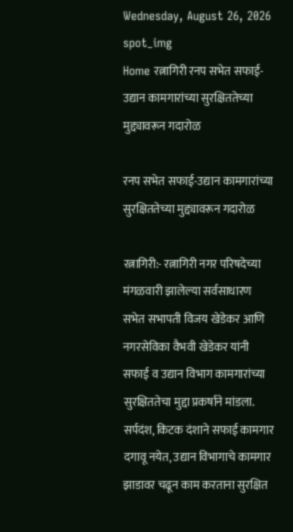Wednesday, August 26, 2026
spot_img
Home रत्नागिरी रनप सभेत सफाई-उद्यान कामगारांच्या सुरक्षिततेच्या मुद्द्यावरून गदारोळ

रनप सभेत सफाई-उद्यान कामगारांच्या सुरक्षिततेच्या मुद्द्यावरून गदारोळ

रत्नागिरी:- रत्नागिरी नगर परिषदेच्या मंगळवारी झालेल्या सर्वसाधारण सभेत सभापती विजय खेडेकर आणि नगरसेविका वैभवी खेडेकर यांनी सफाई व उद्यान विभाग कामगारांच्या सुरक्षिततेचा मुद्दा प्रकर्षाने मांडला. सर्पदंश, किटक दंशाने सफाई कामगार दगावू नयेत, उद्यान विभागाचे कामगार झाडावर चढून काम करताना सुरक्षित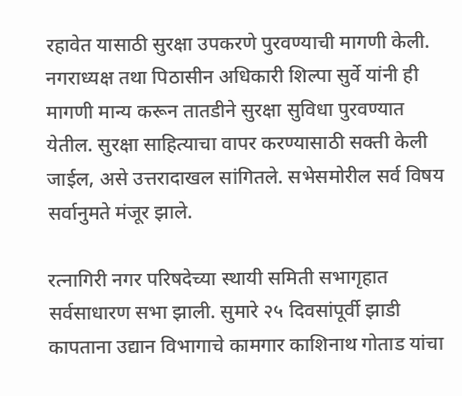रहावेत यासाठी सुरक्षा उपकरणे पुरवण्याची मागणी केली. नगराध्यक्ष तथा पिठासीन अधिकारी शिल्पा सुर्वे यांनी ही मागणी मान्य करून तातडीने सुरक्षा सुविधा पुरवण्यात येतील. सुरक्षा साहित्याचा वापर करण्यासाठी सक्ती केली जाईल, असे उत्तरादाखल सांगितले. सभेसमोरील सर्व विषय सर्वानुमते मंजूर झाले.

रत्नागिरी नगर परिषदेच्या स्थायी समिती सभागृहात सर्वसाधारण सभा झाली. सुमारे २५ दिवसांपूर्वी झाडी कापताना उद्यान विभागाचे कामगार काशिनाथ गोताड यांचा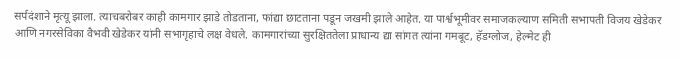सर्पदंशाने मृत्यू झाला. त्याचबरोबर काही कामगार झाडे तोडताना, फांद्या छाटताना पडून जखमी झाले आहेत. या पार्श्वभूमीवर समाजकल्याण समिती सभापती विजय खेडेकर आणि नगरसेविका वैभवी खेडेकर यांनी सभागृहाचे लक्ष वेधले. कामगारांच्या सुरक्षिततेला प्राधान्य द्या सांगत त्यांना गमबूट, हॅडग्लोज, हेल्मेट ही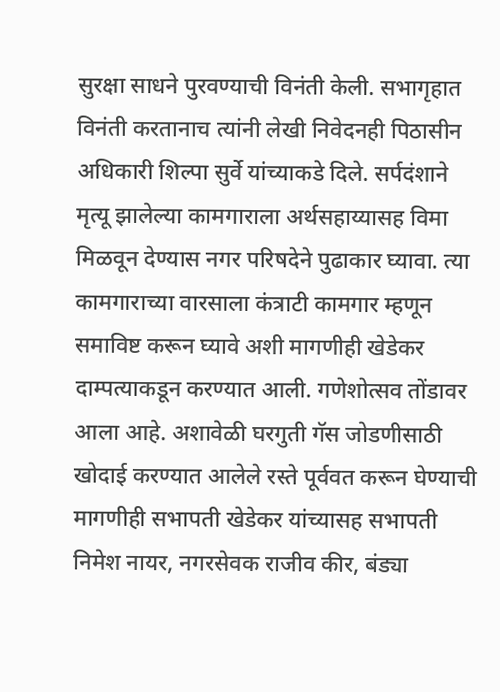सुरक्षा साधने पुरवण्याची विनंती केली. सभागृहात विनंती करतानाच त्यांनी लेखी निवेदनही पिठासीन अधिकारी शिल्पा सुर्वे यांच्याकडे दिले. सर्पदंशाने मृत्यू झालेल्या कामगाराला अर्थसहाय्यासह विमा मिळवून देण्यास नगर परिषदेने पुढाकार घ्यावा. त्या कामगाराच्या वारसाला कंत्राटी कामगार म्हणून समाविष्ट करून घ्यावे अशी मागणीही खेडेकर दाम्पत्याकडून करण्यात आली. गणेशोत्सव तोंडावर आला आहे. अशावेळी घरगुती गॅस जोडणीसाठी खोदाई करण्यात आलेले रस्ते पूर्ववत करून घेण्याची मागणीही सभापती खेडेकर यांच्यासह सभापती निमेश नायर, नगरसेवक राजीव कीर, बंड्या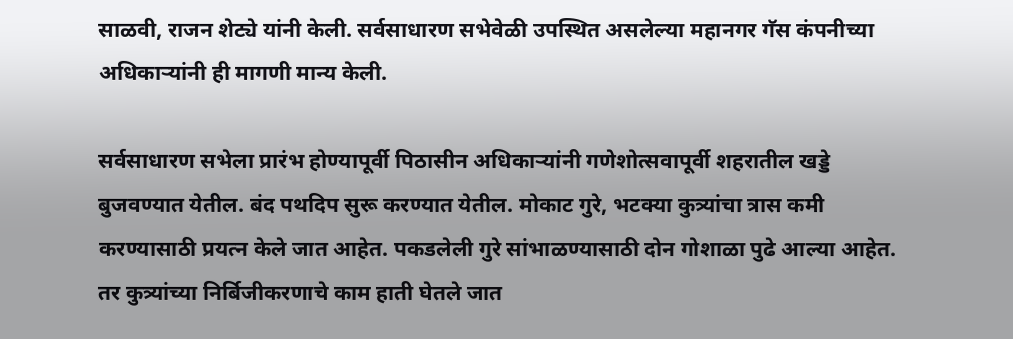साळवी, राजन शेट्ये यांनी केली. सर्वसाधारण सभेवेळी उपस्थित असलेल्या महानगर गॅस कंपनीच्या अधिकाऱ्यांनी ही मागणी मान्य केली.

सर्वसाधारण सभेला प्रारंभ होण्यापूर्वी पिठासीन अधिकाऱ्यांनी गणेशोत्सवापूर्वी शहरातील खड्डे बुजवण्यात येतील. बंद पथदिप सुरू करण्यात येतील. मोकाट गुरे, भटक्या कुत्र्यांचा त्रास कमी करण्यासाठी प्रयत्न केले जात आहेत. पकडलेली गुरे सांभाळण्यासाठी दोन गोशाळा पुढे आल्या आहेत. तर कुत्र्यांच्या निर्बिजीकरणाचे काम हाती घेतले जात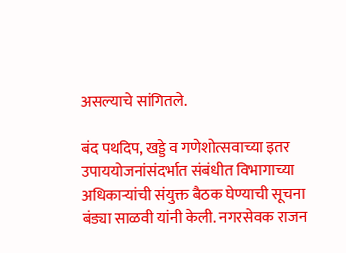असल्याचे सांगितले.

बंद पथदिप, खड्डे व गणेशोत्सवाच्या इतर उपाययोजनांसंदर्भात संबंधीत विभागाच्या अधिकाऱ्यांची संयुक्त बैठक घेण्याची सूचना बंड्या साळवी यांनी केली. नगरसेवक राजन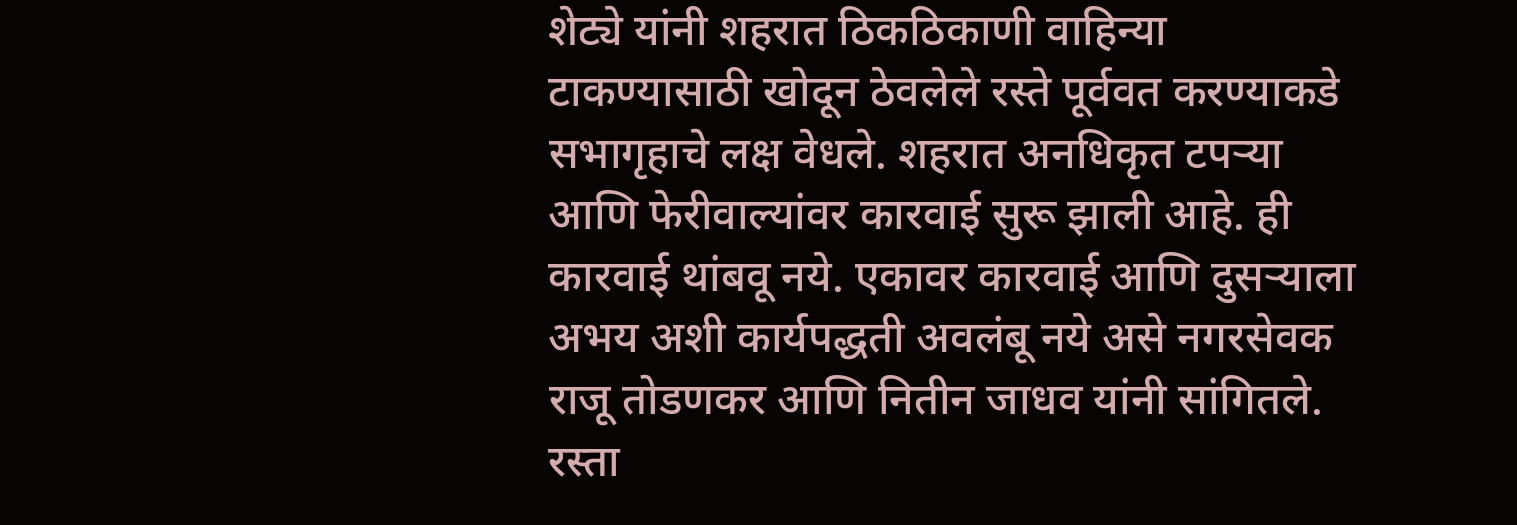शेट्ये यांनी शहरात ठिकठिकाणी वाहिन्या टाकण्यासाठी खोदून ठेवलेले रस्ते पूर्ववत करण्याकडे सभागृहाचे लक्ष वेधले. शहरात अनधिकृत टपऱ्या आणि फेरीवाल्यांवर कारवाई सुरू झाली आहे. ही कारवाई थांबवू नये. एकावर कारवाई आणि दुसऱ्याला अभय अशी कार्यपद्धती अवलंबू नये असे नगरसेवक राजू तोडणकर आणि नितीन जाधव यांनी सांगितले. रस्ता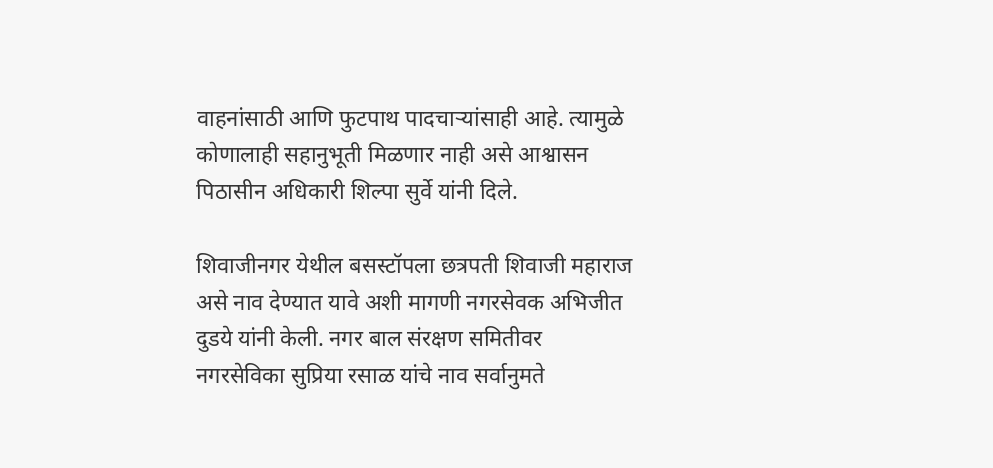वाहनांसाठी आणि फुटपाथ पादचाऱ्यांसाही आहे. त्यामुळे कोणालाही सहानुभूती मिळणार नाही असे आश्वासन पिठासीन अधिकारी शिल्पा सुर्वे यांनी दिले.

शिवाजीनगर येथील बसस्टॉपला छत्रपती शिवाजी महाराज असे नाव देण्यात यावे अशी मागणी नगरसेवक अभिजीत दुडये यांनी केली. नगर बाल संरक्षण समितीवर नगरसेविका सुप्रिया रसाळ यांचे नाव सर्वानुमते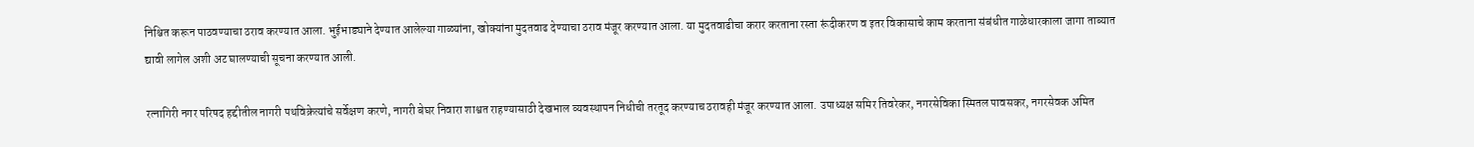निश्चित करून पाठवण्याचा ठराव करण्यात आला. भुईभाड्याने देण्यात आलेल्या गाळ्यांना, खोक्यांना मुदतवाढ देण्याचा ठराव मंजूर करण्यात आला. या मुदतवाढीचा करार करताना रस्ता रूंदीकरण व इतर विकासाचे काम करताना संबंधीत गाळेधारकाला जागा ताब्यात द्यावी लागेल अशी अट घालण्याची सूचना करण्यात आली.

रत्नागिरी नगर परिषद हद्दीतील नागरी पथविक्रेत्यांचे सर्वेक्षण करणे, नागरी बेघर निवारा शाश्वत राहण्यासाठी देखभाल व्यवस्थापन निधीची तरतूद करण्याच ठरावही मंजूर करण्यात आला. उपाध्यक्ष समिर तिवरेकर, नगरसेविका स्मितल पावसकर, नगरसेवक अमित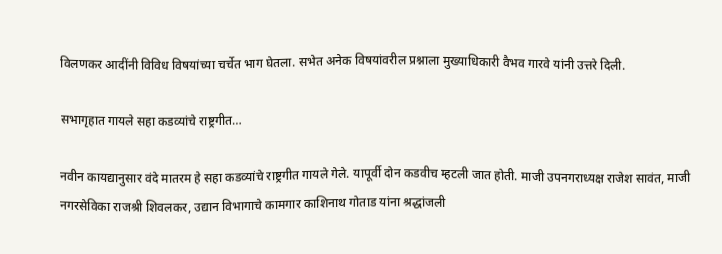विलणकर आदींनी विविध विषयांच्या चर्चेत भाग घेतला. सभेत अनेक विषयांवरील प्रश्नाला मुख्याधिकारी वैभव गारवे यांनी उत्तरे दिली.

सभागृहात गायले सहा कडव्यांचे राष्ट्रगीत…

नवीन कायद्यानुसार वंदे मातरम हे सहा कडव्यांचे राष्ट्रगीत गायले गेले. यापूर्वी दोन कडवीच म्हटली जात होती. माजी उपनगराध्यक्ष राजेश सावंत, माजी नगरसेविका राजश्री शिवलकर, उद्यान विभागाचे कामगार काशिनाथ गोताड यांना श्रद्धांजली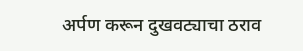अर्पण करून दुखवट्याचा ठराव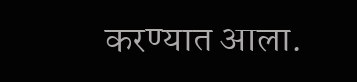करण्यात आला.